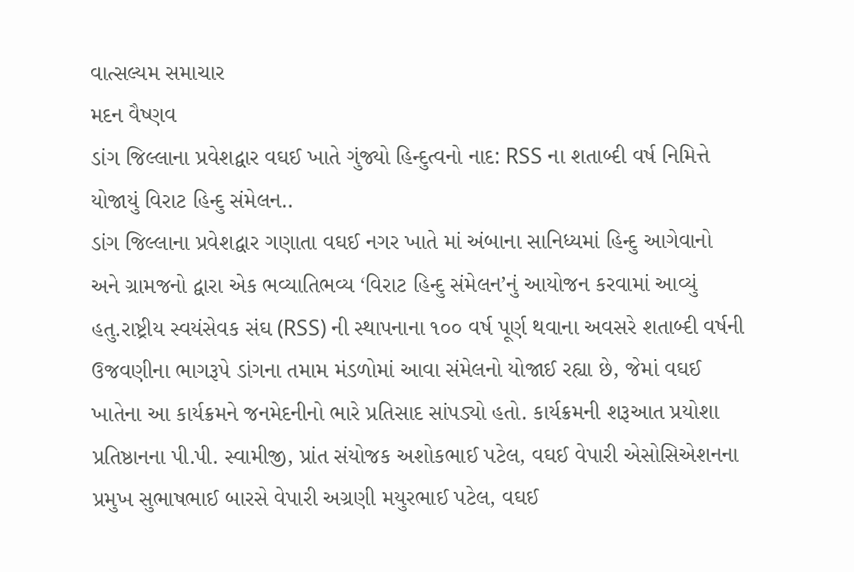વાત્સલ્યમ સમાચાર
મદન વૈષ્ણવ
ડાંગ જિલ્લાના પ્રવેશદ્વાર વઘઈ ખાતે ગુંજ્યો હિન્દુત્વનો નાદ: RSS ના શતાબ્દી વર્ષ નિમિત્તે યોજાયું વિરાટ હિન્દુ સંમેલન..
ડાંગ જિલ્લાના પ્રવેશદ્વાર ગણાતા વઘઈ નગર ખાતે માં અંબાના સાનિધ્યમાં હિન્દુ આગેવાનો અને ગ્રામજનો દ્વારા એક ભવ્યાતિભવ્ય ‘વિરાટ હિન્દુ સંમેલન’નું આયોજન કરવામાં આવ્યું હતુ.રાષ્ટ્રીય સ્વયંસેવક સંઘ (RSS) ની સ્થાપનાના ૧૦૦ વર્ષ પૂર્ણ થવાના અવસરે શતાબ્દી વર્ષની ઉજવણીના ભાગરૂપે ડાંગના તમામ મંડળોમાં આવા સંમેલનો યોજાઈ રહ્યા છે, જેમાં વઘઈ ખાતેના આ કાર્યક્રમને જનમેદનીનો ભારે પ્રતિસાદ સાંપડ્યો હતો. કાર્યક્રમની શરૂઆત પ્રયોશા પ્રતિષ્ઠાનના પી.પી. સ્વામીજી, પ્રાંત સંયોજક અશોકભાઈ પટેલ, વઘઈ વેપારી એસોસિએશનના પ્રમુખ સુભાષભાઈ બારસે વેપારી અગ્રણી મયુરભાઈ પટેલ, વઘઈ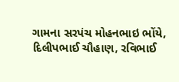ગામના સરપંચ મોહનભાઇ ભોંયે, દિલીપભાઈ ચૌહાણ, રવિભાઈ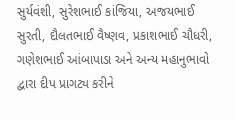સુર્યવંશી, સુરેશભાઈ કાંજિયા, અજયભાઈ સુરતી, દૌલતભાઈ વૈષ્ણવ, પ્રકાશભાઈ ચૌધરી, ગણેશભાઈ આંબાપાડા અને અન્ય મહાનુભાવો દ્વારા દીપ પ્રાગટ્ય કરીને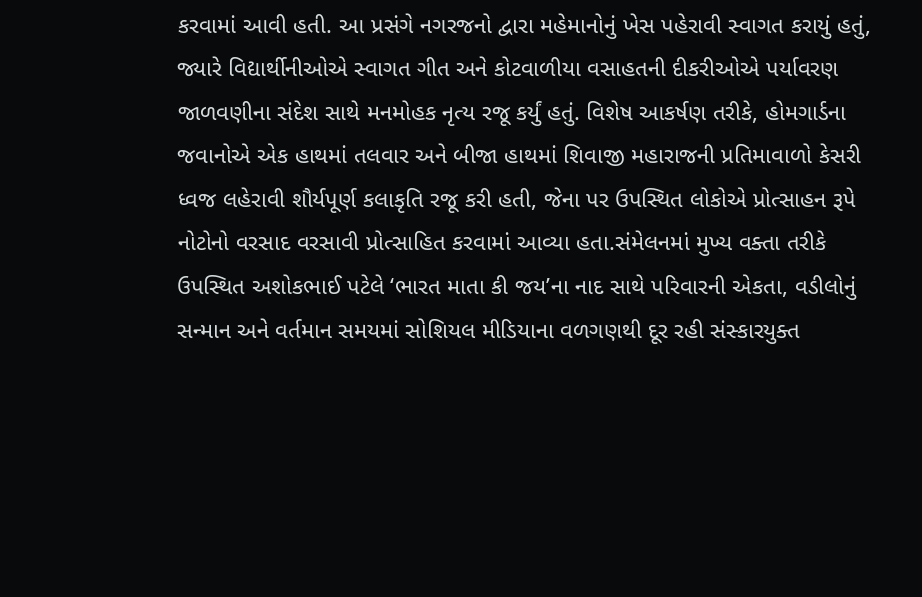કરવામાં આવી હતી. આ પ્રસંગે નગરજનો દ્વારા મહેમાનોનું ખેસ પહેરાવી સ્વાગત કરાયું હતું, જ્યારે વિદ્યાર્થીનીઓએ સ્વાગત ગીત અને કોટવાળીયા વસાહતની દીકરીઓએ પર્યાવરણ જાળવણીના સંદેશ સાથે મનમોહક નૃત્ય રજૂ કર્યું હતું. વિશેષ આકર્ષણ તરીકે, હોમગાર્ડના જવાનોએ એક હાથમાં તલવાર અને બીજા હાથમાં શિવાજી મહારાજની પ્રતિમાવાળો કેસરી ધ્વજ લહેરાવી શૌર્યપૂર્ણ કલાકૃતિ રજૂ કરી હતી, જેના પર ઉપસ્થિત લોકોએ પ્રોત્સાહન રૂપે નોટોનો વરસાદ વરસાવી પ્રોત્સાહિત કરવામાં આવ્યા હતા.સંમેલનમાં મુખ્ય વક્તા તરીકે ઉપસ્થિત અશોકભાઈ પટેલે ‘ભારત માતા કી જય’ના નાદ સાથે પરિવારની એકતા, વડીલોનું સન્માન અને વર્તમાન સમયમાં સોશિયલ મીડિયાના વળગણથી દૂર રહી સંસ્કારયુક્ત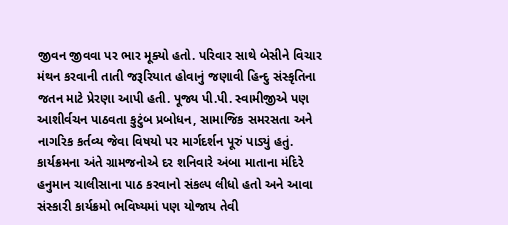જીવન જીવવા પર ભાર મૂક્યો હતો. પરિવાર સાથે બેસીને વિચાર મંથન કરવાની તાતી જરૂરિયાત હોવાનું જણાવી હિન્દુ સંસ્કૃતિના જતન માટે પ્રેરણા આપી હતી. પૂજ્ય પી.પી. સ્વામીજીએ પણ આશીર્વચન પાઠવતા કુટુંબ પ્રબોધન, સામાજિક સમરસતા અને નાગરિક કર્તવ્ય જેવા વિષયો પર માર્ગદર્શન પૂરું પાડ્યું હતું. કાર્યક્રમના અંતે ગ્રામજનોએ દર શનિવારે અંબા માતાના મંદિરે હનુમાન ચાલીસાના પાઠ કરવાનો સંકલ્પ લીધો હતો અને આવા સંસ્કારી કાર્યક્રમો ભવિષ્યમાં પણ યોજાય તેવી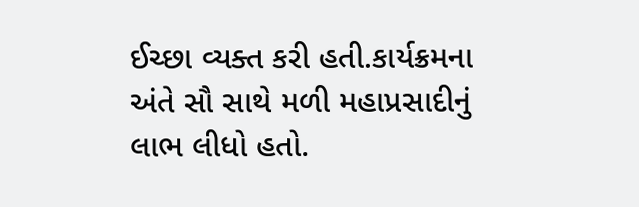ઈચ્છા વ્યક્ત કરી હતી.કાર્યક્રમના અંતે સૌ સાથે મળી મહાપ્રસાદીનું લાભ લીધો હતો.